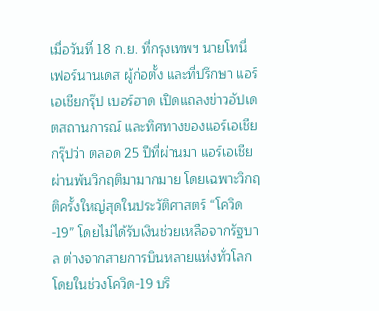เมื่อวันที่ 18 ก.ย. ที่กรุงเทพฯ นายโทนี่ เฟอร์นานเดส ผู้ก่อตั้ง และที่ปรึกษา แอร์เอเชียกรุ๊ป เบอร์ฮาด เปิดแถลงข่าวอัปเดตสถานการณ์ และทิศทางของแอร์เอเชียกรุ๊ปว่า ตลอด 25 ปีที่ผ่านมา แอร์เอเชีย ผ่านพ้นวิกฤติมามากมาย โดยเฉพาะวิกฤติครั้งใหญ่สุดในประวัติศาสตร์ “โควิด-19” โดยไม่ได้รับเงินช่วยเหลือจากรัฐบาล ต่างจากสายการบินหลายแห่งทั่วโลก โดยในช่วงโควิด-19 บริ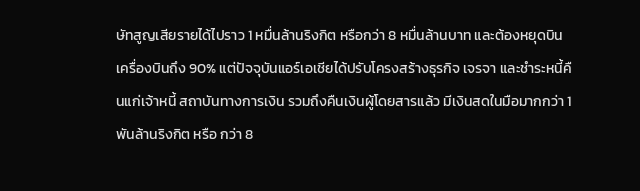ษัทสูญเสียรายได้ไปราว 1 หมื่นล้านริงกิต หรือกว่า 8 หมื่นล้านบาท และต้องหยุดบินเครื่องบินถึง 90% แต่ปัจจุบันแอร์เอเชียได้ปรับโครงสร้างธุรกิจ เจรจา และชำระหนี้คืนแก่เจ้าหนี้ สถาบันทางการเงิน รวมถึงคืนเงินผู้โดยสารแล้ว มีเงินสดในมือมากกว่า 1 พันล้านริงกิต หรือ กว่า 8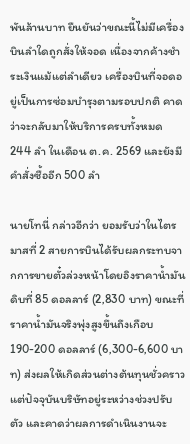พันล้านบาท ยืนยันว่าขณะนี้ไม่มีเครื่องบินลำใดถูกสั่งให้จอด เนื่องจากค้างชำระเงินแม้แต่ลำเดียว เครื่องบินที่จอดอยู่เป็นการซ่อมบำรุงตามรอบปกติ คาดว่าจะกลับมาให้บริการครบทั้งหมด 244 ลำ ในเดือน ต.ค. 2569 และยังมีคำสั่งซื้ออีก 500 ลำ

นายโทนี่ กล่าวอีกว่า ยอมรับว่าในไตรมาสที่ 2 สายการบินได้รับผลกระทบจากการขายตั๋วล่วงหน้าโดยอิงราคาน้ำมันดิบที่ 85 ดอลลาร์ (2,830 บาท) ขณะที่ราคาน้ำมันจริงพุ่งสูงขึ้นถึงเกือบ 190-200 ดอลลาร์ (6,300-6,600 บาท) ส่งผลให้เกิดส่วนต่างต้นทุนชั่วคราว แต่ปัจจุบันบริษัทอยู่ระหว่างช่วงปรับตัว และคาดว่าผลการดำเนินงานจะ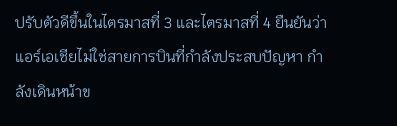ปรับตัวดีขึ้นในไตรมาสที่ 3 และไตรมาสที่ 4 ยืนยันว่าแอร์เอเชียไม่ใช่สายการบินที่กำลังประสบปัญหา กำลังเดินหน้าข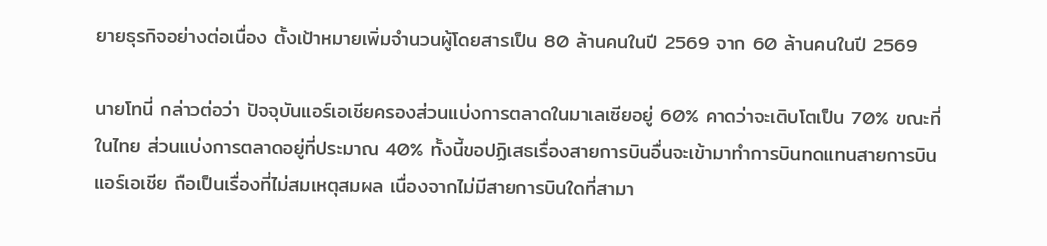ยายธุรกิจอย่างต่อเนื่อง ตั้งเป้าหมายเพิ่มจำนวนผู้โดยสารเป็น 80 ล้านคนในปี 2569 จาก 60 ล้านคนในปี 2569

นายโทนี่ กล่าวต่อว่า ปัจจุบันแอร์เอเชียครองส่วนแบ่งการตลาดในมาเลเซียอยู่ 60% คาดว่าจะเติบโตเป็น 70% ขณะที่ในไทย ส่วนแบ่งการตลาดอยู่ที่ประมาณ 40% ทั้งนี้ขอปฏิเสธเรื่องสายการบินอื่นจะเข้ามาทำการบินทดแทนสายการบินแอร์เอเชีย ถือเป็นเรื่องที่ไม่สมเหตุสมผล เนื่องจากไม่มีสายการบินใดที่สามา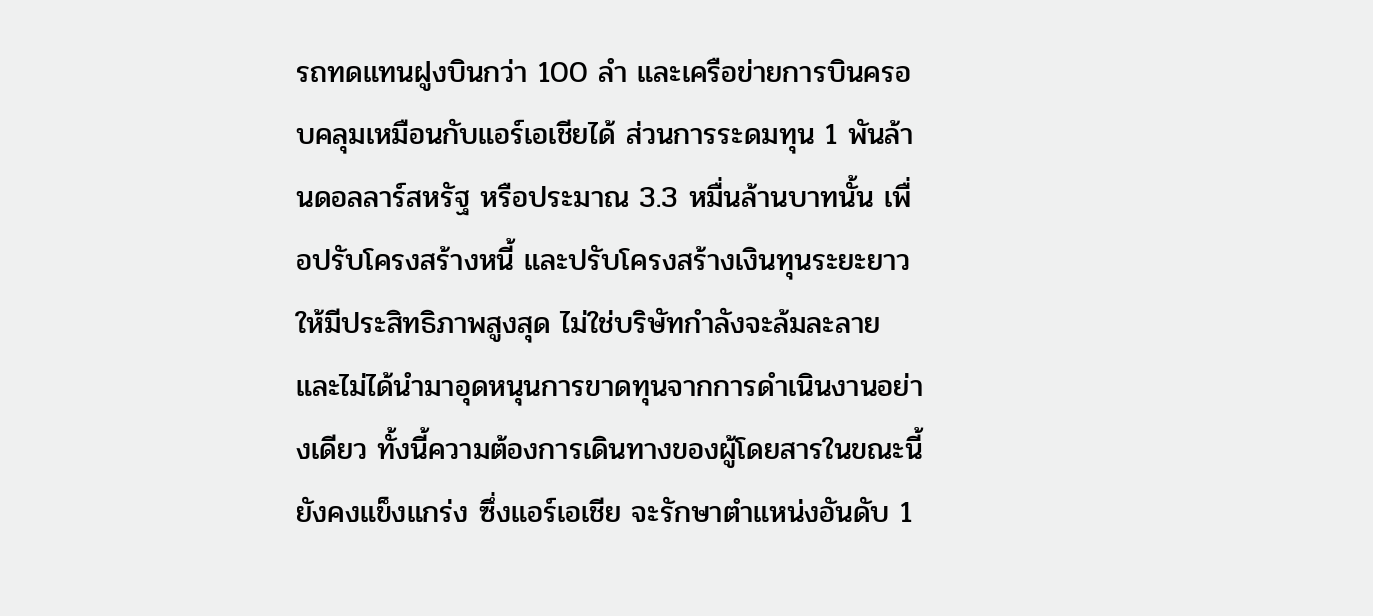รถทดแทนฝูงบินกว่า 100 ลำ และเครือข่ายการบินครอบคลุมเหมือนกับแอร์เอเชียได้ ส่วนการระดมทุน 1 พันล้านดอลลาร์สหรัฐ หรือประมาณ 3.3 หมื่นล้านบาทนั้น เพื่อปรับโครงสร้างหนี้ และปรับโครงสร้างเงินทุนระยะยาวให้มีประสิทธิภาพสูงสุด ไม่ใช่บริษัทกำลังจะล้มละลาย และไม่ได้นำมาอุดหนุนการขาดทุนจากการดำเนินงานอย่างเดียว ทั้งนี้ความต้องการเดินทางของผู้โดยสารในขณะนี้ยังคงแข็งแกร่ง ซึ่งแอร์เอเชีย จะรักษาตำแหน่งอันดับ 1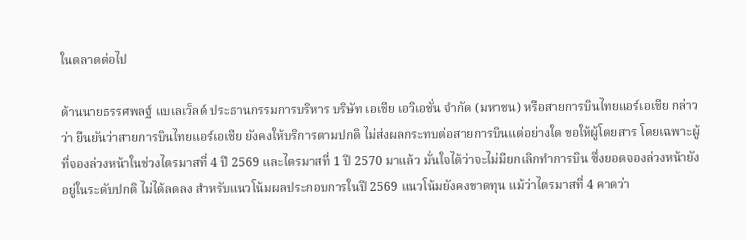ในตลาดต่อไป

ด้านนายธรรศพลฐ์ แบเลเว็ลด์ ประธานกรรมการบริหาร บริษัท เอเชีย เอวิเอชั่น จำกัด (มหาชน) หรือสายการบินไทยแอร์เอเชีย กล่าวว่า ยืนยันว่าสายการบินไทยแอร์เอเชีย ยังคงให้บริการตามปกติ ไม่ส่งผลกระทบต่อสายการบินแต่อย่างใด ขอให้ผู้โดยสาร โดยเฉพาะผู้ที่จองล่วงหน้าในช่วงไตรมาสที่ 4 ปี 2569 และไตรมาสที่ 1 ปี 2570 มาแล้ว มั่นใจได้ว่าจะไม่มียกเลิกทำการบิน ซึ่งยอดจองล่วงหน้ายังอยู่ในระดับปกติ ไม่ได้ลดลง สำหรับแนวโน้มผลประกอบการในปี 2569 แนวโน้มยังคงขาดทุน แม้ว่าไตรมาสที่ 4 คาดว่า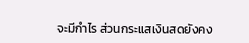จะมีกำไร ส่วนกระแสเงินสดยังคง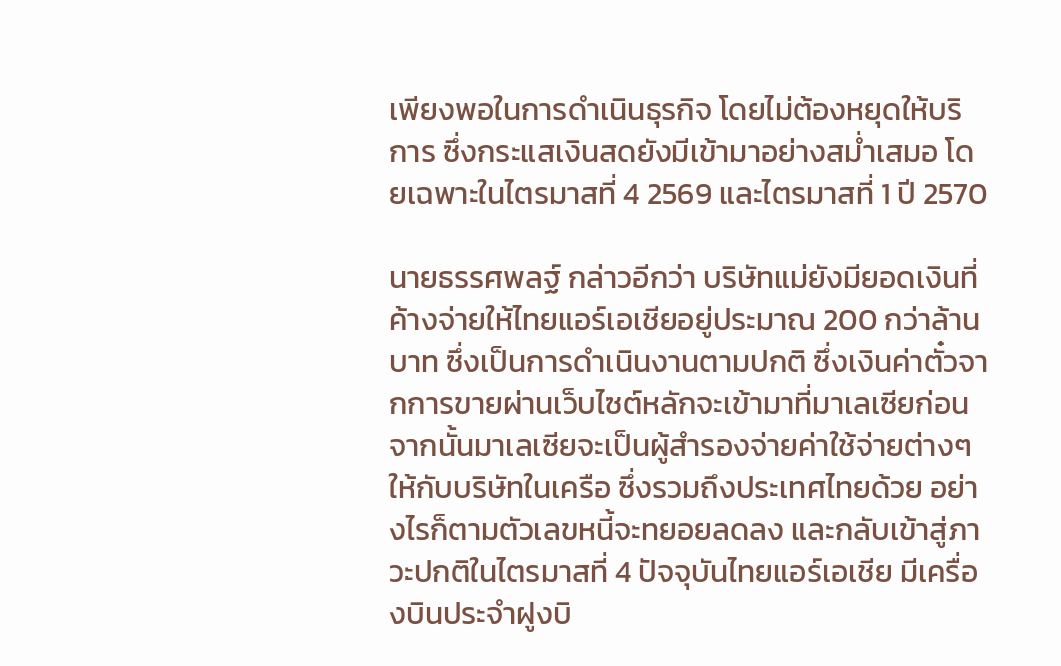เพียงพอในการดำเนินธุรกิจ โดยไม่ต้องหยุดให้บริการ ซึ่งกระแสเงินสดยังมีเข้ามาอย่างสม่ำเสมอ โดยเฉพาะในไตรมาสที่ 4 2569 และไตรมาสที่ 1 ปี 2570

นายธรรศพลฐ์ กล่าวอีกว่า บริษัทแม่ยังมียอดเงินที่ค้างจ่ายให้ไทยแอร์เอเชียอยู่ประมาณ 200 กว่าล้านบาท ซึ่งเป็นการดำเนินงานตามปกติ ซึ่งเงินค่าตั๋วจากการขายผ่านเว็บไซต์หลักจะเข้ามาที่มาเลเซียก่อน จากนั้นมาเลเซียจะเป็นผู้สำรองจ่ายค่าใช้จ่ายต่างๆ ให้กับบริษัทในเครือ ซึ่งรวมถึงประเทศไทยด้วย อย่างไรก็ตามตัวเลขหนี้จะทยอยลดลง และกลับเข้าสู่ภาวะปกติในไตรมาสที่ 4 ปัจจุบันไทยแอร์เอเชีย มีเครื่องบินประจำฝูงบิ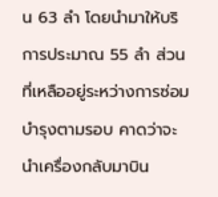น 63 ลำ โดยนำมาให้บริการประมาณ 55 ลำ ส่วนที่เหลืออยู่ระหว่างการซ่อมบำรุงตามรอบ คาดว่าจะนำเครื่องกลับมาบิน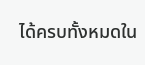ได้ครบทั้งหมดใน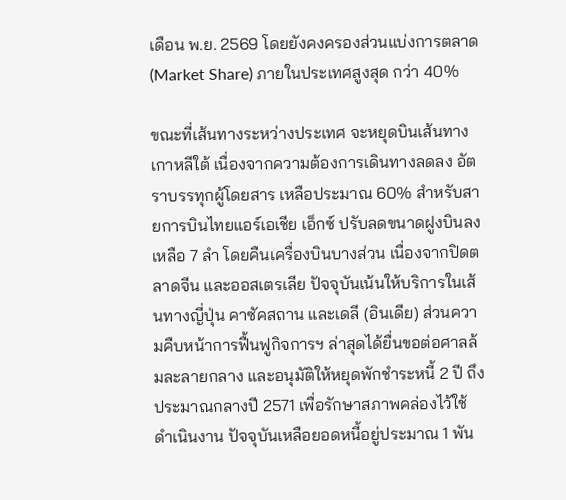เดือน พ.ย. 2569 โดยยังคงครองส่วนแบ่งการตลาด (Market Share) ภายในประเทศสูงสุด กว่า 40%

ขณะที่เส้นทางระหว่างประเทศ จะหยุดบินเส้นทางเกาหลีใต้ เนื่องจากความต้องการเดินทางลดลง อัตราบรรทุกผู้โดยสาร เหลือประมาณ 60% สำหรับสายการบินไทยแอร์เอเชีย เอ็กซ์ ปรับลดขนาดฝูงบินลงเหลือ 7 ลำ โดยคืนเครื่องบินบางส่วน เนื่องจากปิดตลาดจีน และออสเตรเลีย ปัจจุบันเน้นให้บริการในเส้นทางญี่ปุ่น คาซัคสถาน และเดลี (อินเดีย) ส่วนความคืบหน้าการฟื้นฟูกิจการฯ ล่าสุดได้ยื่นขอต่อศาลล้มละลายกลาง และอนุมัติให้หยุดพักชำระหนี้ 2 ปี ถึงประมาณกลางปี 2571 เพื่อรักษาสภาพคล่องไว้ใช้ดำเนินงาน ปัจจุบันเหลือยอดหนี้อยู่ประมาณ 1 พัน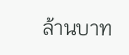ล้านบาท